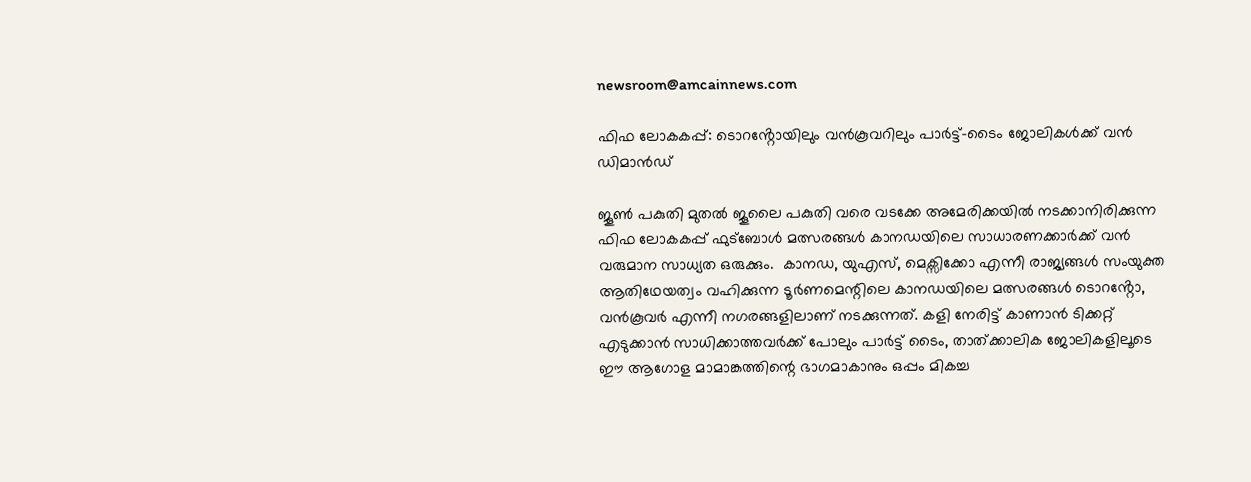newsroom@amcainnews.com

ഫിഫ ലോകകപ്പ്: ടൊറൻ്റോയിലും വൻകൂവറിലും പാർട്ട്-ടൈം ജോലികൾക്ക് വൻ ഡിമാൻഡ്

ജൂൺ പകുതി മുതൽ ജൂലൈ പകുതി വരെ വടക്കേ അമേരിക്കയിൽ നടക്കാനിരിക്കുന്ന ഫിഫ ലോകകപ്പ് ഫുട്ബോൾ മത്സരങ്ങൾ കാനഡയിലെ സാധാരണക്കാർക്ക് വൻ വരുമാന സാധ്യത ഒരുക്കും.  കാനഡ, യുഎസ്, മെക്സിക്കോ എന്നീ രാജ്യങ്ങൾ സംയുക്ത ആതിഥേയത്വം വഹിക്കുന്ന ടൂർണമെന്റിലെ കാനഡയിലെ മത്സരങ്ങൾ ടൊറൻ്റോ, വൻകൂവർ എന്നീ നഗരങ്ങളിലാണ് നടക്കുന്നത്. കളി നേരിട്ട് കാണാൻ ടിക്കറ്റ് എടുക്കാൻ സാധിക്കാത്തവർക്ക് പോലും പാർട്ട് ടൈം, താത്‌ക്കാലിക ജോലികളിലൂടെ  ഈ ആഗോള മാമാങ്കത്തിന്റെ ഭാഗമാകാനും ഒപ്പം മികച്ച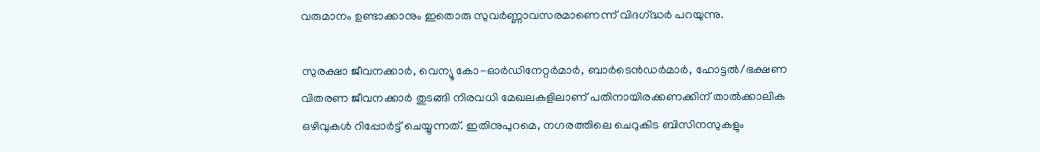വരുമാനം ഉണ്ടാക്കാനും ഇതൊരു സുവർണ്ണാവസരമാണെന്ന്‌ വിദഗ്‌ദ്ധർ പറയുന്നു.

സുരക്ഷാ ജീവനക്കാർ, വെന്യൂ കോ-ഓർഡിനേറ്റർമാർ, ബാർടെൻഡർമാർ, ഹോട്ടൽ/ഭക്ഷണ വിതരണ ജീവനക്കാർ തുടങ്ങി നിരവധി മേഖലകളിലാണ് പതിനായിരക്കണക്കിന് താൽക്കാലിക ഒഴിവുകൾ റിപ്പോർട്ട് ചെയ്യുന്നത്. ഇതിനുപുറമെ, നഗരത്തിലെ ചെറുകിട ബിസിനസുകളും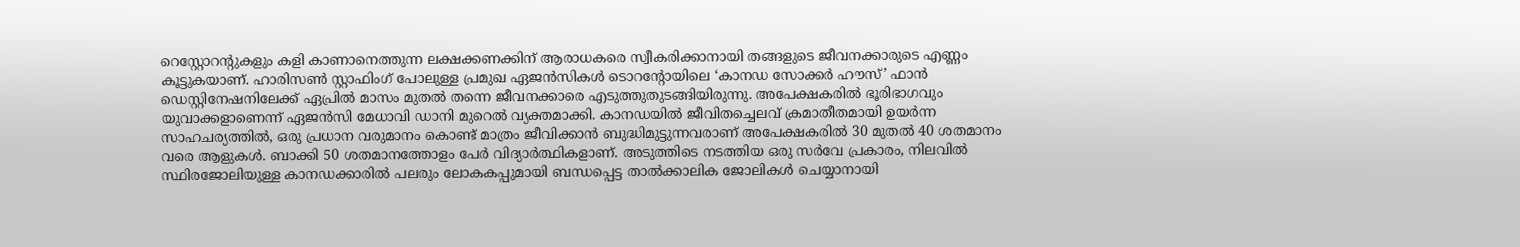റെസ്റ്റോറന്റുകളും കളി കാണാനെത്തുന്ന ലക്ഷക്കണക്കിന് ആരാധകരെ സ്വീകരിക്കാനായി തങ്ങളുടെ ജീവനക്കാരുടെ എണ്ണം കൂട്ടുകയാണ്. ഹാരിസൺ സ്റ്റാഫിംഗ് പോലുള്ള പ്രമുഖ ഏജൻസികൾ ടൊറന്റോയിലെ ‘കാനഡ സോക്കർ ഹൗസ്’ ഫാൻ ഡെസ്റ്റിനേഷനിലേക്ക് ഏപ്രിൽ മാസം മുതൽ തന്നെ ജീവനക്കാരെ എടുത്തുതുടങ്ങിയിരുന്നു. അപേക്ഷകരിൽ ഭൂരിഭാഗവും യുവാക്കളാണെന്ന് ഏജൻസി മേധാവി ഡാനി മുറെൽ വ്യക്തമാക്കി. കാനഡയിൽ ജീവിതച്ചെലവ് ക്രമാതീതമായി ഉയർന്ന സാഹചര്യത്തിൽ, ഒരു പ്രധാന വരുമാനം കൊണ്ട് മാത്രം ജീവിക്കാൻ ബുദ്ധിമുട്ടുന്നവരാണ് അപേക്ഷകരിൽ 30 മുതൽ 40 ശതമാനം വരെ ആളുകൾ. ബാക്കി 50 ശതമാനത്തോളം പേർ വിദ്യാർത്ഥികളാണ്. അടുത്തിടെ നടത്തിയ ഒരു സർവേ പ്രകാരം, നിലവിൽ സ്ഥിരജോലിയുള്ള കാനഡക്കാരിൽ പലരും ലോകകപ്പുമായി ബന്ധപ്പെട്ട താൽക്കാലിക ജോലികൾ ചെയ്യാനായി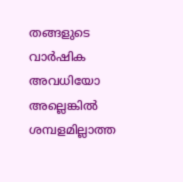തങ്ങളുടെ വാർഷിക അവധിയോ അല്ലെങ്കിൽ ശമ്പളമില്ലാത്ത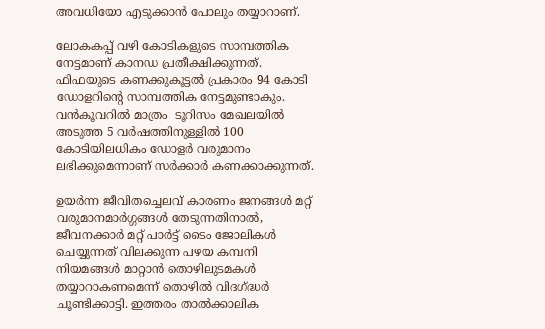അവധിയോ എടുക്കാൻ പോലും തയ്യാറാണ്.

ലോകകപ്പ് വഴി കോടികളുടെ സാമ്പത്തിക നേട്ടമാണ് കാനഡ പ്രതീക്ഷിക്കുന്നത്. ഫിഫയുടെ കണക്കുകൂട്ടൽ പ്രകാരം 94 കോടി ഡോളറിന്റെ സാമ്പത്തിക നേട്ടമുണ്ടാകും. വൻകൂവറിൽ മാത്രം  ടൂറിസം മേഖലയിൽ അടുത്ത 5 വർഷത്തിനുള്ളിൽ 100 കോടിയിലധികം ഡോളർ വരുമാനം ലഭിക്കുമെന്നാണ് സർക്കാർ കണക്കാക്കുന്നത്.

ഉയർന്ന ജീവിതച്ചെലവ് കാരണം ജനങ്ങൾ മറ്റ് വരുമാനമാർഗ്ഗങ്ങൾ തേടുന്നതിനാൽ, ജീവനക്കാർ മറ്റ് പാർട്ട് ടൈം ജോലികൾ ചെയ്യുന്നത് വിലക്കുന്ന പഴയ കമ്പനി നിയമങ്ങൾ മാറ്റാൻ തൊഴിലുടമകൾ തയ്യാറാകണമെന്ന് തൊഴിൽ വിദഗ്ദ്ധർ ചൂണ്ടിക്കാട്ടി. ഇത്തരം താൽക്കാലിക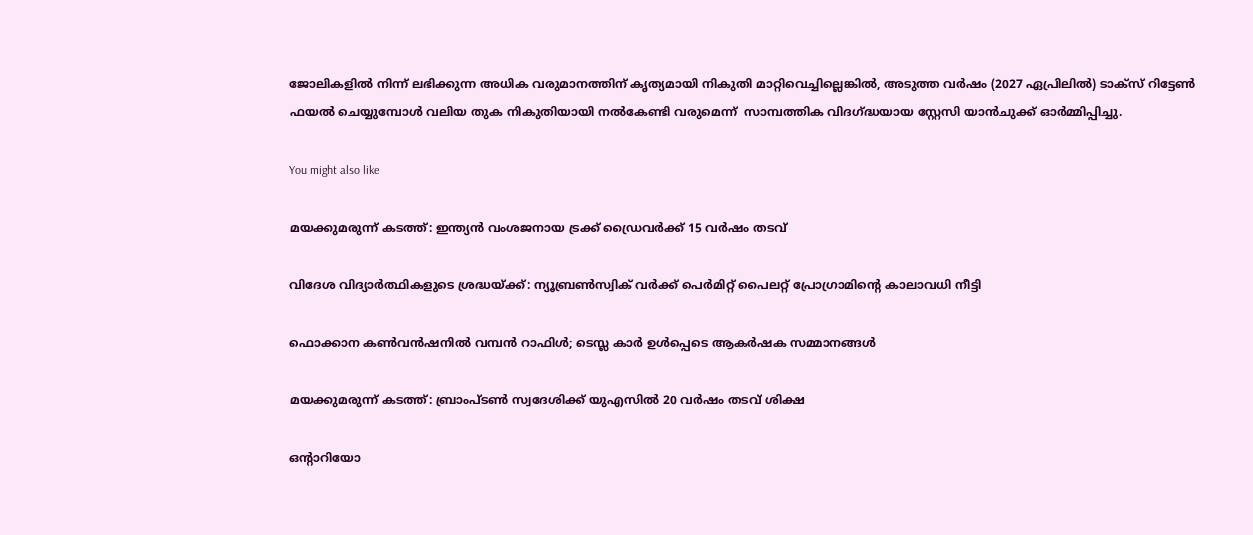ജോലികളിൽ നിന്ന് ലഭിക്കുന്ന അധിക വരുമാനത്തിന് കൃത്യമായി നികുതി മാറ്റിവെച്ചില്ലെങ്കിൽ, അടുത്ത വർഷം (2027 ഏപ്രിലിൽ) ടാക്സ് റിട്ടേൺ ഫയൽ ചെയ്യുമ്പോൾ വലിയ തുക നികുതിയായി നൽകേണ്ടി വരുമെന്ന്‌  സാമ്പത്തിക വിദഗ്ദ്ധയായ സ്റ്റേസി യാൻചുക്ക് ഓർമ്മിപ്പിച്ചു.

You might also like

മയക്കുമരുന്ന് കടത്ത്: ഇന്ത്യൻ വംശജനായ ട്രക്ക് ഡ്രൈവർക്ക് 15 വർഷം തടവ്

വിദേശ വിദ്യാർത്ഥികളുടെ ശ്രദ്ധയ്ക്ക്: ന്യൂബ്രൺസ്വിക് വർക്ക് പെർമിറ്റ് പൈലറ്റ് പ്രോഗ്രാമിന്‍റെ കാലാവധി നീട്ടി

ഫൊക്കാന കൺവൻഷനിൽ വമ്പൻ റാഫിൾ; ടെസ്ല കാർ ഉൾപ്പെടെ ആകർഷക സമ്മാനങ്ങൾ

മയക്കുമരുന്ന് കടത്ത്: ബ്രാംപ്ടൺ സ്വദേശിക്ക് യുഎസിൽ 20 വർഷം തടവ് ശിക്ഷ

ഒന്റാറിയോ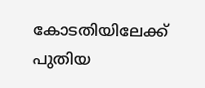കോടതിയിലേക്ക് പുതിയ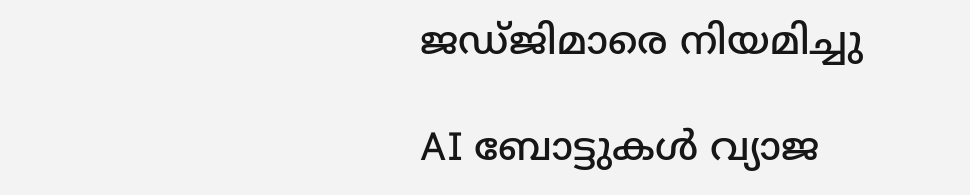ജഡ്ജിമാരെ നിയമിച്ചു

AI ബോട്ടുകള്‍ വ്യാജ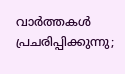വാര്‍ത്തകള്‍ പ്രചരിപ്പിക്കുന്നു;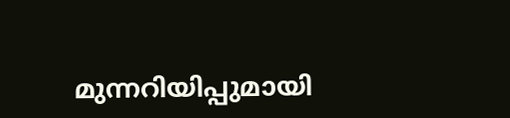മുന്നറിയിപ്പുമായി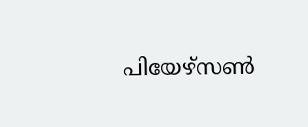പിയേഴ്‌സണ്‍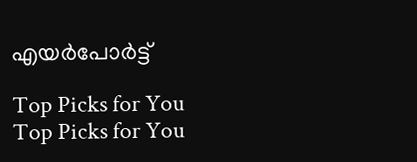എയര്‍പോര്‍ട്ട്

Top Picks for You
Top Picks for You